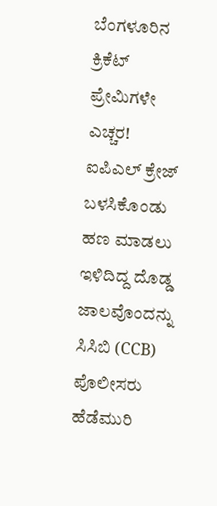ಬೆಂಗಳೂರಿನ ಕ್ರಿಕೆಟ್ ಪ್ರೇಮಿಗಳೇ ಎಚ್ಚರ! ಐಪಿಎಲ್ ಕ್ರೇಜ್ ಬಳಸಿಕೊಂಡು ಹಣ ಮಾಡಲು ಇಳಿದಿದ್ದ ದೊಡ್ಡ ಜಾಲವೊಂದನ್ನು ಸಿಸಿಬಿ (CCB) ಪೊಲೀಸರು ಹೆಡೆಮುರಿ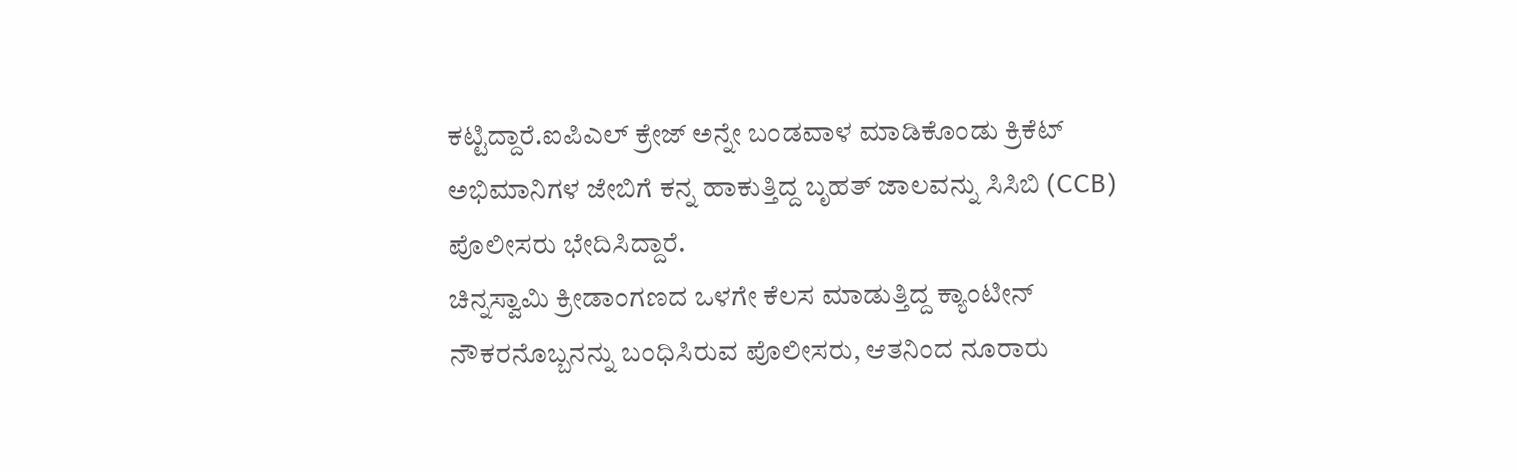ಕಟ್ಟಿದ್ದಾರೆ.ಐಪಿಎಲ್ ಕ್ರೇಜ್ ಅನ್ನೇ ಬಂಡವಾಳ ಮಾಡಿಕೊಂಡು ಕ್ರಿಕೆಟ್ ಅಭಿಮಾನಿಗಳ ಜೇಬಿಗೆ ಕನ್ನ ಹಾಕುತ್ತಿದ್ದ ಬೃಹತ್ ಜಾಲವನ್ನು ಸಿಸಿಬಿ (CCB) ಪೊಲೀಸರು ಭೇದಿಸಿದ್ದಾರೆ.
ಚಿನ್ನಸ್ವಾಮಿ ಕ್ರೀಡಾಂಗಣದ ಒಳಗೇ ಕೆಲಸ ಮಾಡುತ್ತಿದ್ದ ಕ್ಯಾಂಟೀನ್ ನೌಕರನೊಬ್ಬನನ್ನು ಬಂಧಿಸಿರುವ ಪೊಲೀಸರು, ಆತನಿಂದ ನೂರಾರು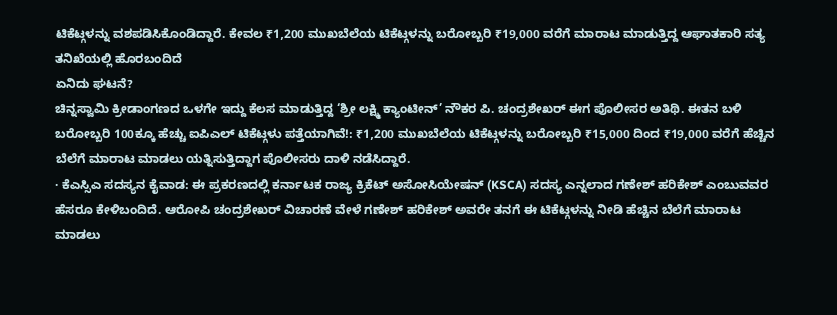ಟಿಕೆಟ್ಗಳನ್ನು ವಶಪಡಿಸಿಕೊಂಡಿದ್ದಾರೆ. ಕೇವಲ ₹1,200 ಮುಖಬೆಲೆಯ ಟಿಕೆಟ್ಗಳನ್ನು ಬರೋಬ್ಬರಿ ₹19,000 ವರೆಗೆ ಮಾರಾಟ ಮಾಡುತ್ತಿದ್ದ ಆಘಾತಕಾರಿ ಸತ್ಯ ತನಿಖೆಯಲ್ಲಿ ಹೊರಬಂದಿದೆ
ಏನಿದು ಘಟನೆ?
ಚಿನ್ನಸ್ವಾಮಿ ಕ್ರೀಡಾಂಗಣದ ಒಳಗೇ ಇದ್ದು ಕೆಲಸ ಮಾಡುತ್ತಿದ್ದ ‘ಶ್ರೀ ಲಕ್ಷ್ಮಿ ಕ್ಯಾಂಟೀನ್’ ನೌಕರ ಪಿ. ಚಂದ್ರಶೇಖರ್ ಈಗ ಪೊಲೀಸರ ಅತಿಥಿ. ಈತನ ಬಳಿ ಬರೋಬ್ಬರಿ 100ಕ್ಕೂ ಹೆಚ್ಚು ಐಪಿಎಲ್ ಟಿಕೆಟ್ಗಳು ಪತ್ತೆಯಾಗಿವೆ!: ₹1,200 ಮುಖಬೆಲೆಯ ಟಿಕೆಟ್ಗಳನ್ನು ಬರೋಬ್ಬರಿ ₹15,000 ದಿಂದ ₹19,000 ವರೆಗೆ ಹೆಚ್ಚಿನ ಬೆಲೆಗೆ ಮಾರಾಟ ಮಾಡಲು ಯತ್ನಿಸುತ್ತಿದ್ದಾಗ ಪೊಲೀಸರು ದಾಳಿ ನಡೆಸಿದ್ದಾರೆ.
· ಕೆಎಸ್ಸಿಎ ಸದಸ್ಯನ ಕೈವಾಡ: ಈ ಪ್ರಕರಣದಲ್ಲಿ ಕರ್ನಾಟಕ ರಾಜ್ಯ ಕ್ರಿಕೆಟ್ ಅಸೋಸಿಯೇಷನ್ (KSCA) ಸದಸ್ಯ ಎನ್ನಲಾದ ಗಣೇಶ್ ಹರಿಕೇಶ್ ಎಂಬುವವರ ಹೆಸರೂ ಕೇಳಿಬಂದಿದೆ. ಆರೋಪಿ ಚಂದ್ರಶೇಖರ್ ವಿಚಾರಣೆ ವೇಳೆ ಗಣೇಶ್ ಹರಿಕೇಶ್ ಅವರೇ ತನಗೆ ಈ ಟಿಕೆಟ್ಗಳನ್ನು ನೀಡಿ ಹೆಚ್ಚಿನ ಬೆಲೆಗೆ ಮಾರಾಟ ಮಾಡಲು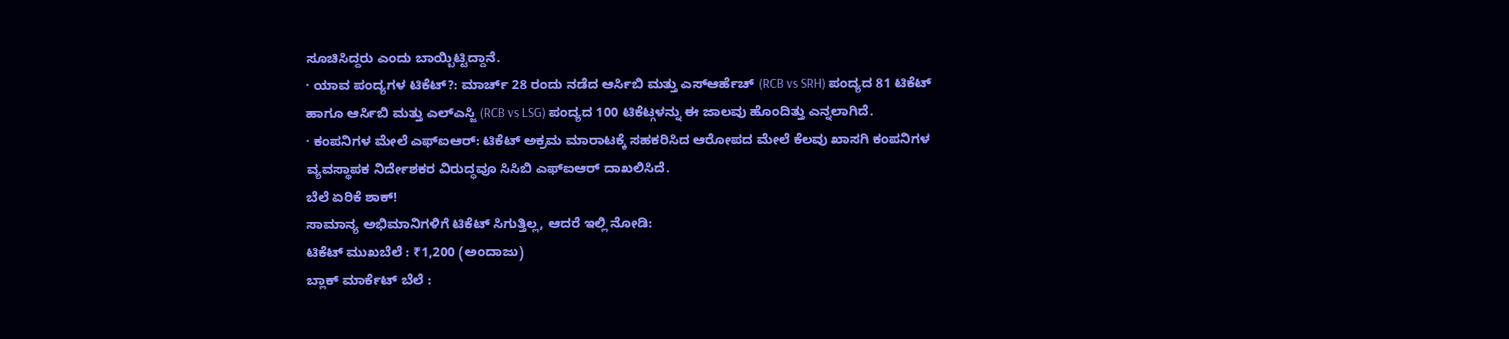ಸೂಚಿಸಿದ್ದರು ಎಂದು ಬಾಯ್ಬಿಟ್ಟಿದ್ದಾನೆ.
· ಯಾವ ಪಂದ್ಯಗಳ ಟಿಕೆಟ್?: ಮಾರ್ಚ್ 28 ರಂದು ನಡೆದ ಆರ್ಸಿಬಿ ಮತ್ತು ಎಸ್ಆರ್ಹೆಚ್ (RCB vs SRH) ಪಂದ್ಯದ 81 ಟಿಕೆಟ್ ಹಾಗೂ ಆರ್ಸಿಬಿ ಮತ್ತು ಎಲ್ಎಸ್ಜಿ (RCB vs LSG) ಪಂದ್ಯದ 100 ಟಿಕೆಟ್ಗಳನ್ನು ಈ ಜಾಲವು ಹೊಂದಿತ್ತು ಎನ್ನಲಾಗಿದೆ.
· ಕಂಪನಿಗಳ ಮೇಲೆ ಎಫ್ಐಆರ್: ಟಿಕೆಟ್ ಅಕ್ರಮ ಮಾರಾಟಕ್ಕೆ ಸಹಕರಿಸಿದ ಆರೋಪದ ಮೇಲೆ ಕೆಲವು ಖಾಸಗಿ ಕಂಪನಿಗಳ ವ್ಯವಸ್ಥಾಪಕ ನಿರ್ದೇಶಕರ ವಿರುದ್ಧವೂ ಸಿಸಿಬಿ ಎಫ್ಐಆರ್ ದಾಖಲಿಸಿದೆ.
ಬೆಲೆ ಏರಿಕೆ ಶಾಕ್!
ಸಾಮಾನ್ಯ ಅಭಿಮಾನಿಗಳಿಗೆ ಟಿಕೆಟ್ ಸಿಗುತ್ತಿಲ್ಲ, ಆದರೆ ಇಲ್ಲಿ ನೋಡಿ:
ಟಿಕೆಟ್ ಮುಖಬೆಲೆ : ₹1,200 (ಅಂದಾಜು)
ಬ್ಲಾಕ್ ಮಾರ್ಕೆಟ್ ಬೆಲೆ :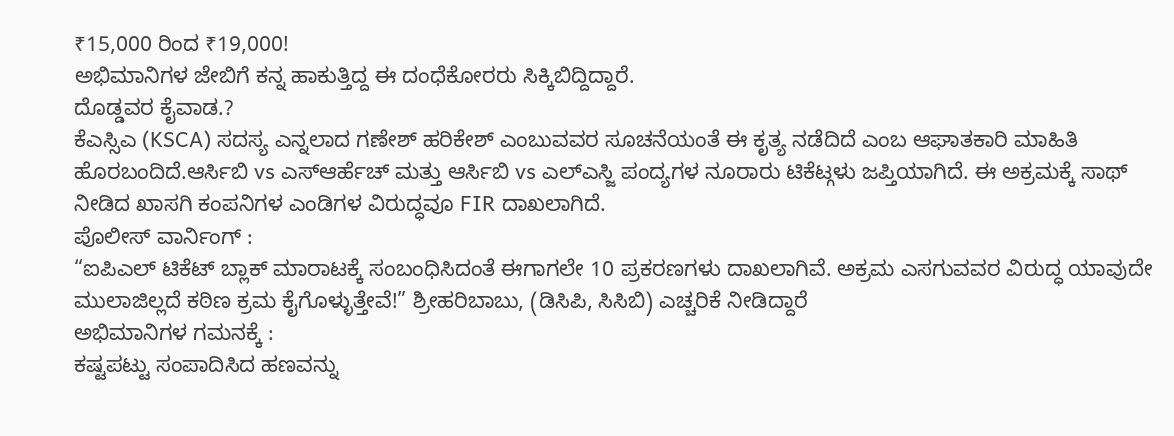₹15,000 ರಿಂದ ₹19,000!
ಅಭಿಮಾನಿಗಳ ಜೇಬಿಗೆ ಕನ್ನ ಹಾಕುತ್ತಿದ್ದ ಈ ದಂಧೆಕೋರರು ಸಿಕ್ಕಿಬಿದ್ದಿದ್ದಾರೆ.
ದೊಡ್ಡವರ ಕೈವಾಡ.?
ಕೆಎಸ್ಸಿಎ (KSCA) ಸದಸ್ಯ ಎನ್ನಲಾದ ಗಣೇಶ್ ಹರಿಕೇಶ್ ಎಂಬುವವರ ಸೂಚನೆಯಂತೆ ಈ ಕೃತ್ಯ ನಡೆದಿದೆ ಎಂಬ ಆಘಾತಕಾರಿ ಮಾಹಿತಿ ಹೊರಬಂದಿದೆ.ಆರ್ಸಿಬಿ vs ಎಸ್ಆರ್ಹೆಚ್ ಮತ್ತು ಆರ್ಸಿಬಿ vs ಎಲ್ಎಸ್ಜಿ ಪಂದ್ಯಗಳ ನೂರಾರು ಟಿಕೆಟ್ಗಳು ಜಪ್ತಿಯಾಗಿದೆ. ಈ ಅಕ್ರಮಕ್ಕೆ ಸಾಥ್ ನೀಡಿದ ಖಾಸಗಿ ಕಂಪನಿಗಳ ಎಂಡಿಗಳ ವಿರುದ್ಧವೂ FIR ದಾಖಲಾಗಿದೆ.
ಪೊಲೀಸ್ ವಾರ್ನಿಂಗ್ :
“ಐಪಿಎಲ್ ಟಿಕೆಟ್ ಬ್ಲಾಕ್ ಮಾರಾಟಕ್ಕೆ ಸಂಬಂಧಿಸಿದಂತೆ ಈಗಾಗಲೇ 10 ಪ್ರಕರಣಗಳು ದಾಖಲಾಗಿವೆ. ಅಕ್ರಮ ಎಸಗುವವರ ವಿರುದ್ಧ ಯಾವುದೇ ಮುಲಾಜಿಲ್ಲದೆ ಕಠಿಣ ಕ್ರಮ ಕೈಗೊಳ್ಳುತ್ತೇವೆ!” ಶ್ರೀಹರಿಬಾಬು, (ಡಿಸಿಪಿ, ಸಿಸಿಬಿ) ಎಚ್ಚರಿಕೆ ನೀಡಿದ್ದಾರೆ
ಅಭಿಮಾನಿಗಳ ಗಮನಕ್ಕೆ :
ಕಷ್ಟಪಟ್ಟು ಸಂಪಾದಿಸಿದ ಹಣವನ್ನು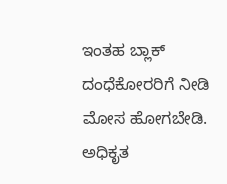ಇಂತಹ ಬ್ಲಾಕ್ ದಂಧೆಕೋರರಿಗೆ ನೀಡಿ ಮೋಸ ಹೋಗಬೇಡಿ. ಅಧಿಕೃತ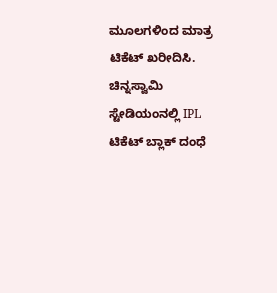ಮೂಲಗಳಿಂದ ಮಾತ್ರ ಟಿಕೆಟ್ ಖರೀದಿಸಿ.
ಚಿನ್ನಸ್ವಾಮಿ ಸ್ಟೇಡಿಯಂನಲ್ಲಿ IPL ಟಿಕೆಟ್ ಬ್ಲಾಕ್ ದಂಧೆ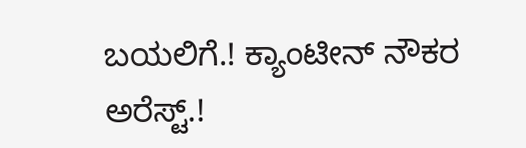ಬಯಲಿಗೆ.! ಕ್ಯಾಂಟೀನ್ ನೌಕರ ಅರೆಸ್ಟ್.!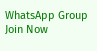WhatsApp Group
Join Now